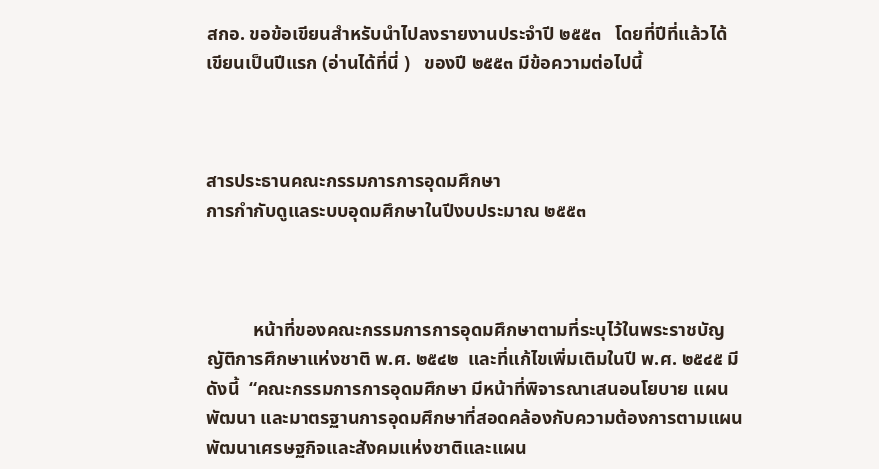สกอ. ขอข้อเขียนสำหรับนำไปลงรายงานประจำปี ๒๕๕๓   โดยที่ปีที่แล้วได้เขียนเป็นปีแรก (อ่านได้ที่นี่ )   ของปี ๒๕๕๓ มีข้อความต่อไปนี้



สารประธานคณะกรรมการการอุดมศึกษา
การกำกับดูแลระบบอุดมศึกษาในปีงบประมาณ ๒๕๕๓



          หน้าที่ของคณะกรรมการการอุดมศึกษาตามที่ระบุไว้ในพระราชบัญญัติการศึกษาแห่งชาติ พ.ศ. ๒๕๔๒  และที่แก้ไขเพิ่มเติมในปี พ.ศ. ๒๕๔๕ มีดังนี้  “คณะกรรมการการอุดมศึกษา มีหน้าที่พิจารณาเสนอนโยบาย แผนพัฒนา และมาตรฐานการอุดมศึกษาที่สอดคล้องกับความต้องการตามแผนพัฒนาเศรษฐกิจและสังคมแห่งชาติและแผน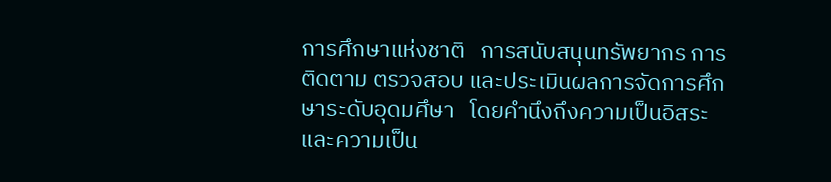การศึกษาแห่งชาติ   การสนับสนุนทรัพยากร การติดตาม ตรวจสอบ และประเมินผลการจัดการศึกษาระดับอุดมศึษา   โดยคำนึงถึงความเป็นอิสระและความเป็น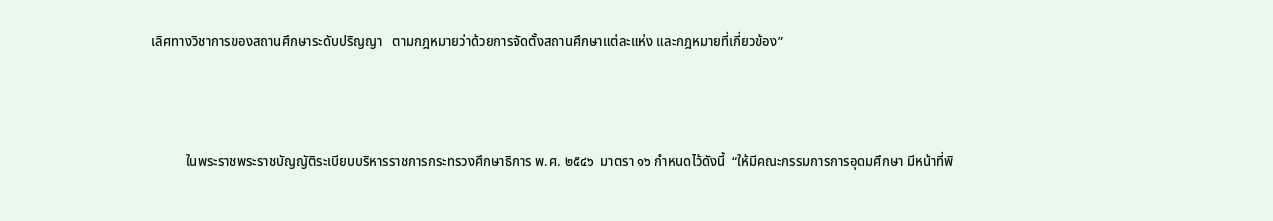เลิศทางวิชาการของสถานศึกษาระดับปริญญา   ตามกฎหมายว่าด้วยการจัดตั้งสถานศึกษาแต่ละแห่ง และกฎหมายที่เกี่ยวข้อง”



          ในพระราชพระราชบัญญัติระเบียบบริหารราชการกระทรวงศึกษาธิการ พ.ศ. ๒๕๔๖  มาตรา ๑๖ กำหนดไว้ดังนี้  “ให้มีคณะกรรมการการอุดมศึกษา มีหน้าที่พิ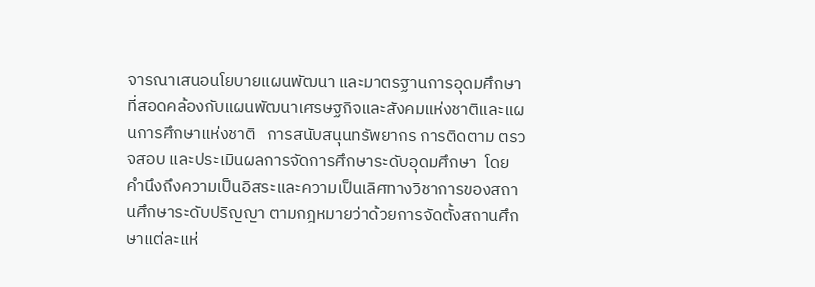จารณาเสนอนโยบายแผนพัฒนา และมาตรฐานการอุดมศึกษาที่สอดคล้องกับแผนพัฒนาเศรษฐกิจและสังคมแห่งชาติและแผนการศึกษาแห่งชาติ   การสนับสนุนทรัพยากร การติดตาม ตรวจสอบ และประเมินผลการจัดการศึกษาระดับอุดมศึกษา  โดยคำนึงถึงความเป็นอิสระและความเป็นเลิศทางวิชาการของสถานศึกษาระดับปริญญา ตามกฎหมายว่าด้วยการจัดตั้งสถานศึกษาแต่ละแห่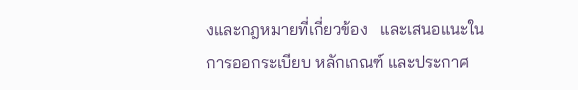งและกฎหมายที่เกี่ยวข้อง   และเสนอแนะในการออกระเบียบ หลักเกณฑ์ และประกาศ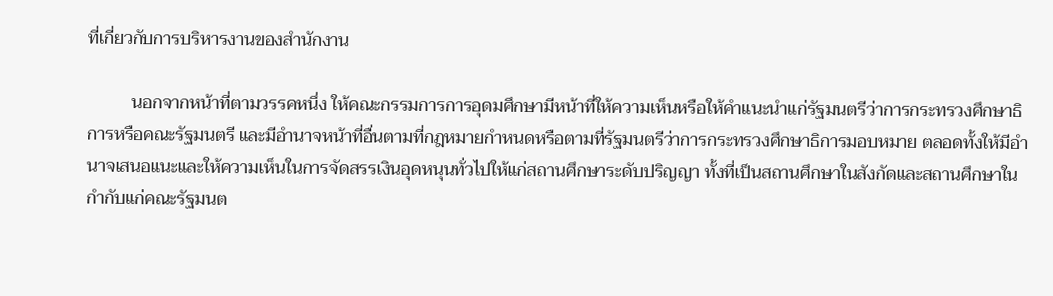ที่เกี่ยวกับการบริหารงานของสำนักงาน

          นอกจากหน้าที่ตามวรรคหนึ่ง ให้คณะกรรมการการอุดมศึกษามีหน้าที่ให้ความเห็นหรือให้คำแนะนำแก่รัฐมนตรีว่าการกระทรวงศึกษาธิการหรือคณะรัฐมนตรี และมีอำนาจหน้าที่อื่นตามที่กฎหมายกำหนดหรือตามที่รัฐมนตรีว่าการกระทรวงศึกษาธิการมอบหมาย ตลอดทั้งให้มีอำนาจเสนอแนะและให้ความเห็นในการจัดสรรเงินอุดหนุนทั่วไปให้แก่สถานศึกษาระดับปริญญา ทั้งที่เป็นสถานศึกษาในสังกัดและสถานศึกษาในกำกับแก่คณะรัฐมนต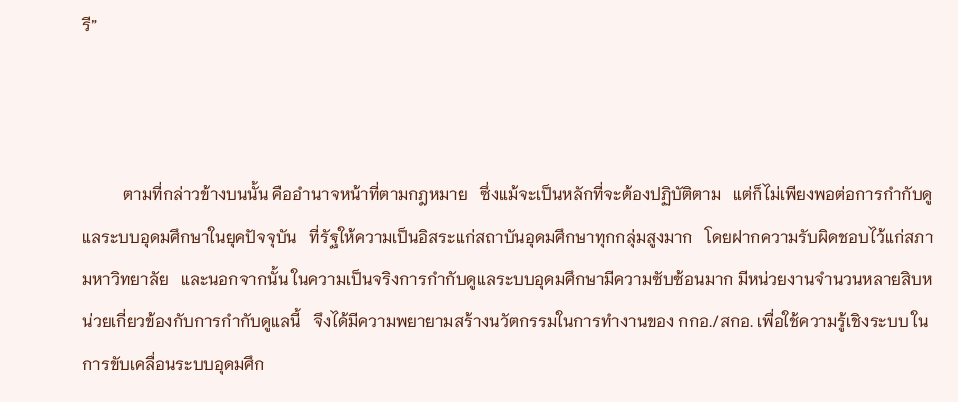รี”



          ตามที่กล่าวข้างบนนั้น คืออำนาจหน้าที่ตามกฎหมาย   ซึ่งแม้จะเป็นหลักที่จะต้องปฏิบัติตาม   แต่ก็ไม่เพียงพอต่อการกำกับดูแลระบบอุดมศึกษาในยุคปัจจุบัน   ที่รัฐให้ความเป็นอิสระแก่สถาบันอุดมศึกษาทุกกลุ่มสูงมาก   โดยฝากความรับผิดชอบไว้แก่สภามหาวิทยาลัย   และนอกจากนั้น ในความเป็นจริงการกำกับดูแลระบบอุดมศึกษามีความซับซ้อนมาก มีหน่วยงานจำนวนหลายสิบหน่วยเกี่ยวข้องกับการกำกับดูแลนี้   จึงได้มีความพยายามสร้างนวัตกรรมในการทำงานของ กกอ./สกอ. เพื่อใช้ความรู้เชิงระบบ ในการขับเคลื่อนระบบอุดมศึก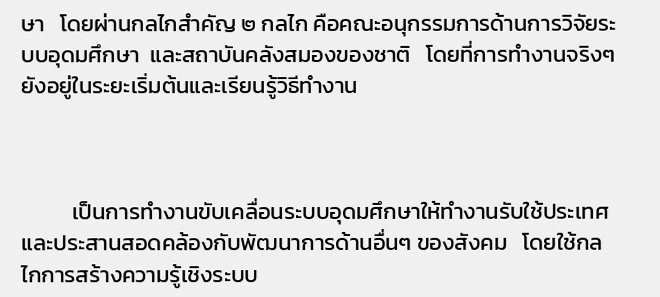ษา   โดยผ่านกลไกสำคัญ ๒ กลไก คือคณะอนุกรรมการด้านการวิจัยระบบอุดมศึกษา  และสถาบันคลังสมองของชาติ   โดยที่การทำงานจริงๆ ยังอยู่ในระยะเริ่มต้นและเรียนรู้วิธีทำงาน



          เป็นการทำงานขับเคลื่อนระบบอุดมศึกษาให้ทำงานรับใช้ประเทศ และประสานสอดคล้องกับพัฒนาการด้านอื่นๆ ของสังคม   โดยใช้กลไกการสร้างความรู้เชิงระบบ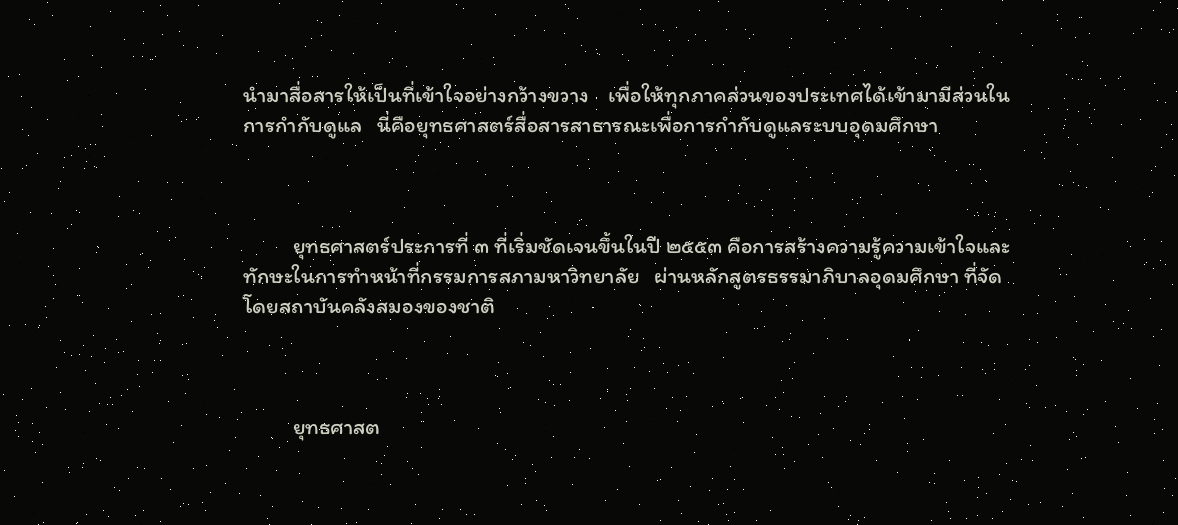นำมาสื่อสารให้เป็นที่เข้าใจอย่างกว้างขวาง    เพื่อให้ทุกภาคส่วนของประเทศได้เข้ามามีส่วนในการกำกับดูแล   นี่คือยุทธศาสตร์สื่อสารสาธารณะเพื่อการกำกับดูแลระบบอุดมศึกษา



          ยุทธศาสตร์ประการที่ ๓ ที่เริ่มชัดเจนขึ้นในปี ๒๕๕๓ คือการสร้างความรู้ความเข้าใจและทักษะในการทำหน้าที่กรรมการสภามหาวิทยาลัย   ผ่านหลักสูตรธรรมาภิบาลอุดมศึกษา ที่จัดโดยสถาบันคลังสมองของชาติ



          ยุทธศาสต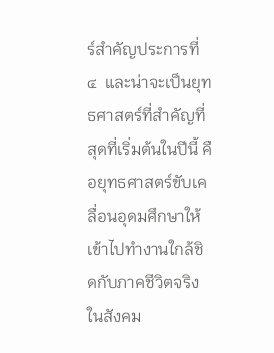ร์สำคัญประการที่ ๔  และน่าจะเป็นยุทธศาสตร์ที่สำคัญที่สุดที่เริ่มต้นในปีนี้ คือยุทธศาสตร์ขับเคลื่อนอุดมศึกษาให้เข้าไปทำงานใกล้ชิดกับภาคชีวิตจริงในสังคม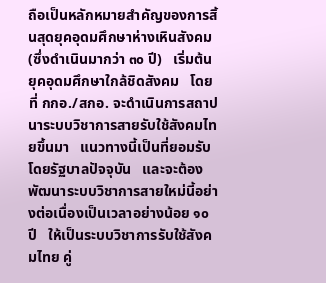ถือเป็นหลักหมายสำคัญของการสิ้นสุดยุคอุดมศึกษาห่างเหินสังคม (ซึ่งดำเนินมากว่า ๓๐ ปี)   เริ่มต้นยุคอุดมศึกษาใกล้ชิดสังคม   โดยที่ กกอ./สกอ. จะดำเนินการสถาปนาระบบวิชาการสายรับใช้สังคมไทยขึ้นมา   แนวทางนี้เป็นที่ยอมรับโดยรัฐบาลปัจจุบัน   และจะต้องพัฒนาระบบวิชาการสายใหม่นี้อย่างต่อเนื่องเป็นเวลาอย่างน้อย ๑๐ ปี   ให้เป็นระบบวิชาการรับใช้สังคมไทย คู่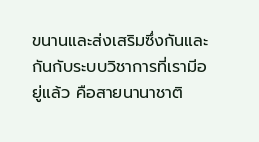ขนานและส่งเสริมซึ่งกันและกันกับระบบวิชาการที่เรามีอยู่แล้ว คือสายนานาชาติ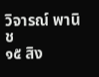วิจารณ์ พานิช
๑๕ สิง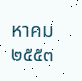หาคม ๒๕๕๓